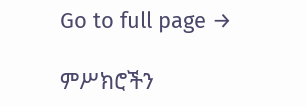Go to full page →

ምሥክሮችን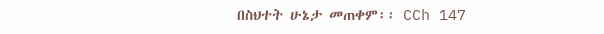በስህተት ሁኔታ መጠቀም፡፡ CCh 147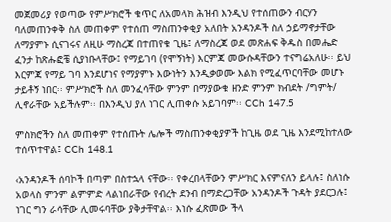መጀመሪያ የወጣው የምሥክሮች ቁጥር ለአመላክ ሕዝብ እንዲህ የተሰጠውን ብርሃን ባለመጠንቀቅ ስለ መጠቀም የተሰጠ ማስጠንቀቂያ አለበት አንዳንዶች ስለ ኃይማኖታቸው ለማያምኑ ሲናገሩና ለዚሁ ማስረጃ በተጠየቁ ጊዜ፤ ለማስረጃ ወደ መጽሐፍ ቅዱስ በመሔድ ፈንታ ከጽሑፎቼ ሲያነቡላቸው፤ የማይገባ (የሞኝነት) እርምጃ መውሱዳቸውን ተናግሬአለሁ፡፡ ይህ እርምጃ የማይ ገባ እንደሆነና የማያምኑ እውነትን እንዲቃወሙ እልክ የሚፈጥርባቸው መሆኑ ታይቶኝ ነበር፡፡ ምሥክሮች ስለ መንፈሳቸው ምንም በማያውቁ ዘንድ ምንም ክብደት /ግምት/ ሊኖራቸው አይችሉም፡፡ በእንዲህ ያለ ነገር ሊጠቀሱ አይገባም፡፡ CCh 147.5

ምስክሮችን ስለ መጠቀም የተሰጡት ሌሎች ማስጠንቀቂያዎች ከጊዜ ወደ ጊዜ እንደሚከተለው ተሰጥተዋል፤ CCh 148.1

‹አንዳንዶች ሰባኮች በጣም በስተኋላ ናቸው፡፡ የቀረበላቸውን ምሥክር እናምናለን ይላሉ፤ ስለነሱ አወላስ ምንም ልምምድ ላልነበራቸው የብረት ደንብ በማድረጋቸው አንዳንዶች ጉዳት ያደርጋሉ፤ ነገር ግን ራሳቸው ሊመሩባቸው ያቅታቸዋል፡፡ እነሱ ፈጽመው ችላ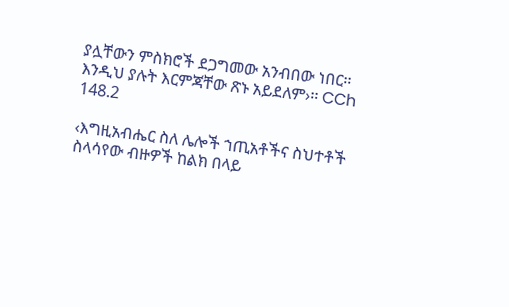ያሏቸውን ምስክሮች ደጋግመው አንብበው ነበር፡፡ እንዲህ ያሉት እርምጃቸው ጽኑ አይደለም›፡፡ CCh 148.2

‹እግዚአብሔር ስለ ሌሎች ኀጢአቶችና ስህተቶች ስላሳየው ብዙዎች ከልክ በላይ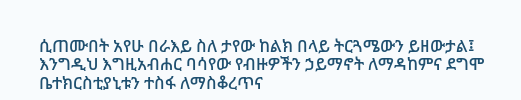ሲጠሙበት አየሁ በራእይ ስለ ታየው ከልክ በላይ ትርጓሜውን ይዘውታል፤ እንግዲህ እግዚአብሐር ባሳየው የብዙዎችን ኃይማኖት ለማዳከምና ደግሞ ቤተክርስቲያኒቱን ተስፋ ለማስቆረጥና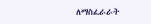ለማስፈራራት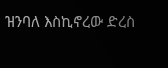ዝንባለ እስኪኖረው ድረስ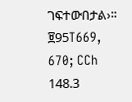ገፍተውበታል›፡፡ ፱95T669, 670; CCh 148.3